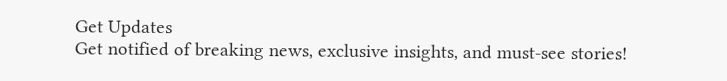Get Updates
Get notified of breaking news, exclusive insights, and must-see stories!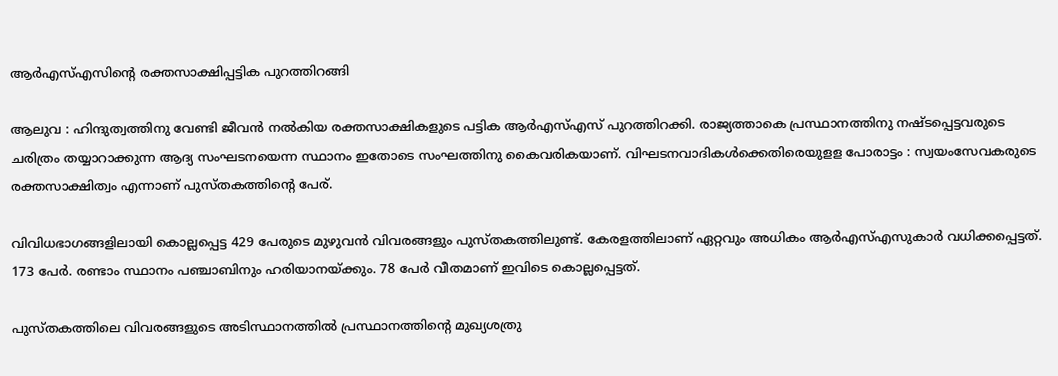ആര്‍എസ്എസിന്റെ രക്തസാക്ഷിപ്പട്ടിക പുറത്തിറങ്ങി

ആലുവ : ഹിന്ദുത്വത്തിനു വേണ്ടി ജീവന്‍ നല്‍കിയ രക്തസാക്ഷികളുടെ പട്ടിക ആര്‍എസ്എസ് പുറത്തിറക്കി. രാജ്യത്താകെ പ്രസ്ഥാനത്തിനു നഷ്ടപ്പെട്ടവരുടെ ചരിത്രം തയ്യാറാക്കുന്ന ആദ്യ സംഘടനയെന്ന സ്ഥാനം ഇതോടെ സംഘത്തിനു കൈവരികയാണ്. വിഘടനവാദികള്‍ക്കെതിരെയുളള പോരാട്ടം : സ്വയംസേവകരുടെ രക്തസാക്ഷിത്വം എന്നാണ് പുസ്തകത്തിന്റെ പേര്.

വിവിധഭാഗങ്ങളിലായി കൊല്ലപ്പെട്ട 429 പേരുടെ മുഴുവന്‍ വിവരങ്ങളും പുസ്തകത്തിലുണ്ട്. കേരളത്തിലാണ് ഏറ്റവും അധികം ആര്‍എസ്എസുകാര്‍ വധിക്കപ്പെട്ടത്. 173 പേര്‍. രണ്ടാം സ്ഥാനം പഞ്ചാബിനും ഹരിയാനയ്ക്കും. 78 പേര്‍ വീതമാണ് ഇവിടെ കൊല്ലപ്പെട്ടത്.

പുസ്തകത്തിലെ വിവരങ്ങളുടെ അടിസ്ഥാനത്തില്‍ പ്രസ്ഥാനത്തിന്റെ മുഖ്യശത്രു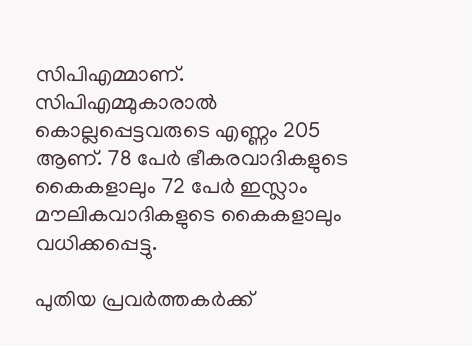സിപിഎമ്മാണ്. സിപിഎമ്മുകാരാല്‍ കൊല്ലപ്പെട്ടവരുടെ എണ്ണം 205 ആണ്. 78 പേര്‍ ഭീകരവാദികളുടെ കൈകളാലും 72 പേര്‍ ഇസ്ലാം മൗലികവാദികളുടെ കൈകളാലും വധിക്കപ്പെട്ടു.

പുതിയ പ്രവര്‍ത്തകര്‍ക്ക്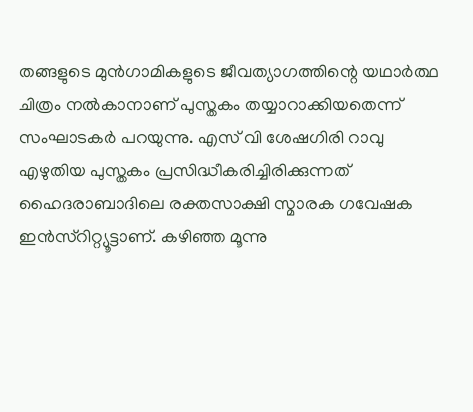തങ്ങളുടെ മുന്‍ഗാമികളുടെ ജീവത്യാഗത്തിന്റെ യഥാര്‍ത്ഥ ചിത്രം നല്‍കാനാണ് പുസ്തകം തയ്യാറാക്കിയതെന്ന് സംഘാടകര്‍ പറയുന്നു. എസ് വി ശേഷഗിരി റാവു എഴുതിയ പുസ്തകം പ്രസിദ്ധീകരിച്ചിരിക്കുന്നത് ഹൈദരാബാദിലെ രക്തസാക്ഷി സ്മാരക ഗവേഷക ഇന്‍സ്റിറ്റ്യൂട്ടാണ്. കഴിഞ്ഞ മൂന്നു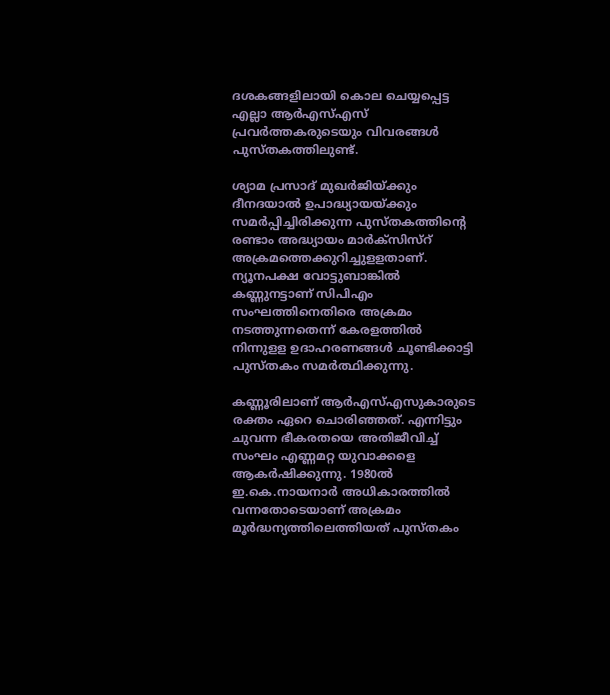ദശകങ്ങളിലായി കൊല ചെയ്യപ്പെട്ട എല്ലാ ആര്‍എസ്എസ് പ്രവര്‍ത്തകരുടെയും വിവരങ്ങള്‍ പുസ്തകത്തിലുണ്ട്.

ശ്യാമ പ്രസാദ് മുഖര്‍ജിയ്ക്കും ദീനദയാല്‍ ഉപാദ്ധ്യായയ്ക്കും സമര്‍പ്പിച്ചിരിക്കുന്ന പുസ്തകത്തിന്റെ രണ്ടാം അദ്ധ്യായം മാര്‍ക്സിസ്റ് അക്രമത്തെക്കുറിച്ചുളളതാണ്. ന്യൂനപക്ഷ വോട്ടുബാങ്കില്‍ കണ്ണുനട്ടാണ് സിപിഎം സംഘത്തിനെതിരെ അക്രമം നടത്തുന്നതെന്ന് കേരളത്തില്‍ നിന്നുളള ഉദാഹരണങ്ങള്‍ ചൂണ്ടിക്കാട്ടി പുസ്തകം സമര്‍ത്ഥിക്കുന്നു.

കണ്ണൂരിലാണ് ആര്‍എസ്എസുകാരുടെ രക്തം ഏറെ ചൊരിഞ്ഞത്. എന്നിട്ടും ചുവന്ന ഭീകരതയെ അതിജീവിച്ച് സംഘം എണ്ണമറ്റ യുവാക്കളെ ആകര്‍ഷിക്കുന്നു. 1980ല്‍ ഇ.കെ.നായനാര്‍ അധികാരത്തില്‍ വന്നതോടെയാണ് അക്രമം മൂര്‍ദ്ധന്യത്തിലെത്തിയത് പുസ്തകം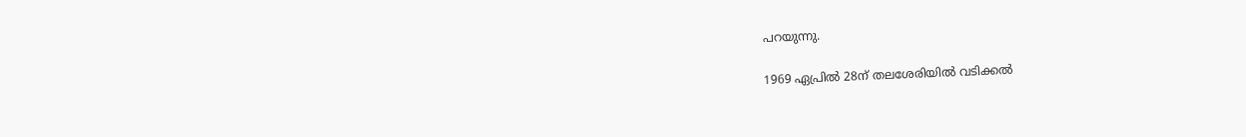പറയുന്നു.

1969 ഏപ്രില്‍ 28ന് തലശേരിയില്‍ വടിക്കല്‍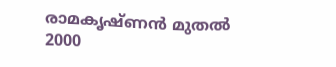രാമകൃഷ്ണന്‍ മുതല്‍ 2000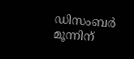ഡിസംബര്‍ മൂന്നിന്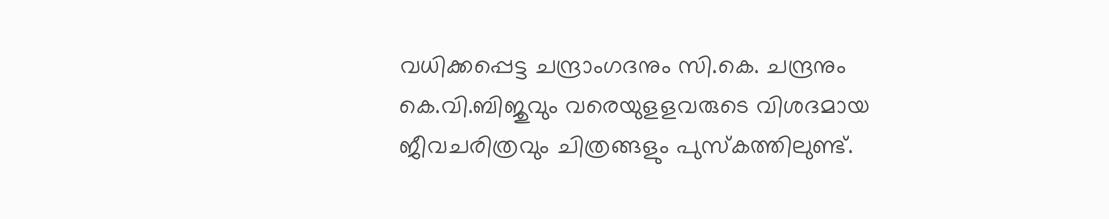വധിക്കപ്പെട്ട ചന്ദ്രാംഗദനും സി.കെ. ചന്ദ്രനും കെ.വി.ബിജുവും വരെയുളളവരുടെ വിശദമായ ജീവചരിത്രവും ചിത്രങ്ങളും പുസ്കത്തിലുണ്ട്.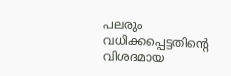പലരും വധിക്കപ്പെട്ടതിന്റെ വിശദമായ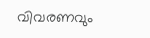വിവരണവും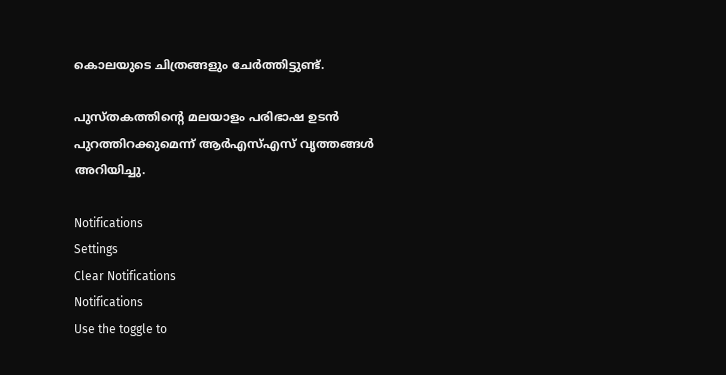കൊലയുടെ ചിത്രങ്ങളും ചേര്‍ത്തിട്ടുണ്ട്.

പുസ്തകത്തിന്റെ മലയാളം പരിഭാഷ ഉടന്‍ പുറത്തിറക്കുമെന്ന് ആര്‍എസ്എസ് വൃത്തങ്ങള്‍ അറിയിച്ചു.

Notifications
Settings
Clear Notifications
Notifications
Use the toggle to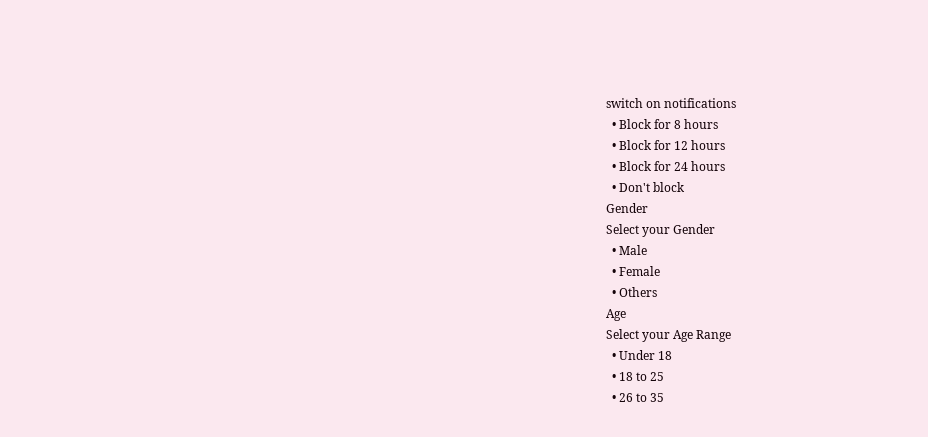switch on notifications
  • Block for 8 hours
  • Block for 12 hours
  • Block for 24 hours
  • Don't block
Gender
Select your Gender
  • Male
  • Female
  • Others
Age
Select your Age Range
  • Under 18
  • 18 to 25
  • 26 to 35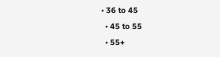• 36 to 45
  • 45 to 55
  • 55+